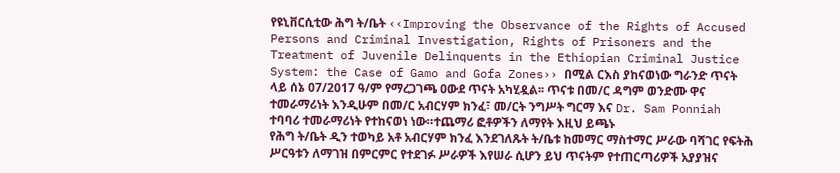የዩኒቨርሲቲው ሕግ ት/ቤት ‹‹Improving the Observance of the Rights of Accused Persons and Criminal Investigation, Rights of Prisoners and the Treatment of Juvenile Delinquents in the Ethiopian Criminal Justice System: the Case of Gamo and Gofa Zones›› በሚል ርእስ ያከናወነው ግራንድ ጥናት ላይ ሰኔ 07/2017 ዓ/ም የማረጋገጫ ዐውደ ጥናት አካሂዷል፡፡ ጥናቱ በመ/ር ዳግም ወንድሙ ዋና ተመራማሪነት እንዲሁም በመ/ር አብርሃም ክንፈ፣ መ/ርት ንግሥት ግርማ እና Dr. Sam Ponniah ተባባሪ ተመራማሪነት የተከናወነ ነው።ተጨማሪ ፎቶዎችን ለማየት እዚህ ይጫኑ
የሕግ ት/ቤት ዲን ተወካይ አቶ አብርሃም ክንፈ እንደገለጹት ት/ቤቱ ከመማር ማስተማር ሥራው ባሻገር የፍትሕ ሥርዓቱን ለማገዝ በምርምር የተደገፉ ሥራዎች እየሠራ ሲሆን ይህ ጥናትም የተጠርጣሪዎች አያያዝና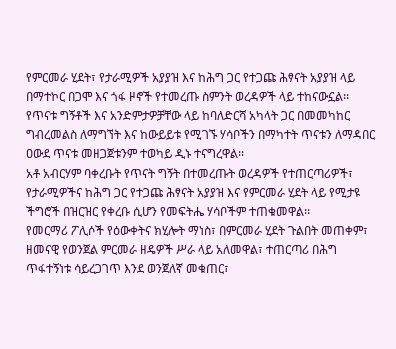የምርመራ ሂደት፣ የታራሚዎች አያያዝ እና ከሕግ ጋር የተጋጩ ሕፃናት አያያዝ ላይ በማተኮር በጋሞ እና ጎፋ ዞኖች የተመረጡ ስምንት ወረዳዎች ላይ ተከናውኗል፡፡
የጥናቱ ግኝቶች እና አንድምታዎቻቸው ላይ ከባለድርሻ አካላት ጋር በመመካከር ግብረመልስ ለማግኘት እና ከውይይቱ የሚገኙ ሃሳቦችን በማካተት ጥናቱን ለማዳበር ዐውደ ጥናቱ መዘጋጀቱንም ተወካይ ዲኑ ተናግረዋል፡፡
አቶ አብርሃም ባቀረቡት የጥናት ግኝት በተመረጡት ወረዳዎች የተጠርጣሪዎች፣ የታራሚዎችና ከሕግ ጋር የተጋጩ ሕፃናት አያያዝ እና የምርመራ ሂደት ላይ የሚታዩ ችግሮች በዝርዝር የቀረቡ ሲሆን የመፍትሔ ሃሳቦችም ተጠቁመዋል፡፡
የመርማሪ ፖሊሶች የዕውቀትና ክሂሎት ማነስ፣ በምርመራ ሂደት ጉልበት መጠቀም፣ ዘመናዊ የወንጀል ምርመራ ዘዴዎች ሥራ ላይ አለመዋል፣ ተጠርጣሪ በሕግ ጥፋተኝነቱ ሳይረጋገጥ እንደ ወንጀለኛ መቁጠር፣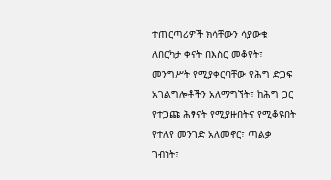ተጠርጣሪዎች ክሳቸውን ሳያውቁ ለበርካታ ቀናት በእስር መቆየት፣ መንግሥት የሚያቀርባቸው የሕግ ድጋፍ አገልግሎቶችን አለማግኘት፣ ከሕግ ጋር የተጋጩ ሕፃናት የሚያዙበትና የሚቆዩበት የተለየ መንገድ አለመኖር፣ ጣልቃ ገብነት፣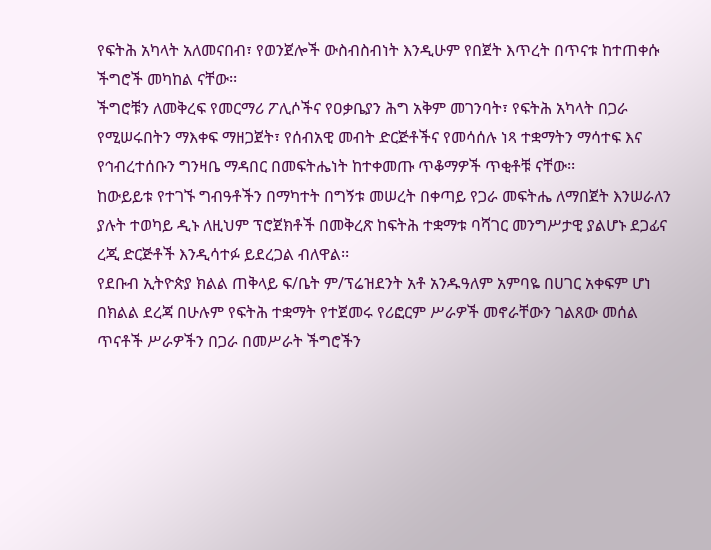የፍትሕ አካላት አለመናበብ፣ የወንጀሎች ውስብስብነት እንዲሁም የበጀት እጥረት በጥናቱ ከተጠቀሱ ችግሮች መካከል ናቸው፡፡
ችግሮቹን ለመቅረፍ የመርማሪ ፖሊሶችና የዐቃቤያን ሕግ አቅም መገንባት፣ የፍትሕ አካላት በጋራ የሚሠሩበትን ማእቀፍ ማዘጋጀት፣ የሰብአዊ መብት ድርጅቶችና የመሳሰሉ ነጻ ተቋማትን ማሳተፍ እና የኅብረተሰቡን ግንዛቤ ማዳበር በመፍትሔነት ከተቀመጡ ጥቆማዎች ጥቂቶቹ ናቸው፡፡
ከውይይቱ የተገኙ ግብዓቶችን በማካተት በግኝቱ መሠረት በቀጣይ የጋራ መፍትሔ ለማበጀት እንሠራለን ያሉት ተወካይ ዲኑ ለዚህም ፕሮጀክቶች በመቅረጽ ከፍትሕ ተቋማቱ ባሻገር መንግሥታዊ ያልሆኑ ደጋፊና ረጂ ድርጅቶች እንዲሳተፉ ይደረጋል ብለዋል፡፡
የደቡብ ኢትዮጵያ ክልል ጠቅላይ ፍ/ቤት ም/ፕሬዝደንት አቶ አንዱዓለም አምባዬ በሀገር አቀፍም ሆነ በክልል ደረጃ በሁሉም የፍትሕ ተቋማት የተጀመሩ የሪፎርም ሥራዎች መኖራቸውን ገልጸው መሰል ጥናቶች ሥራዎችን በጋራ በመሥራት ችግሮችን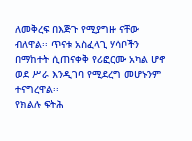ለመቅረፍ በእጅጉ የሚያግዙ ናቸው ብለዋል፡፡ ጥናቱ አስፈላጊ ሃሳቦችን በማከተት ሲጠናቀቅ የሪፎርሙ አካል ሆኖ ወደ ሥራ እንዲገባ የሚደረግ መሆኑንም ተናግረዋል፡፡
የክልሉ ፍትሕ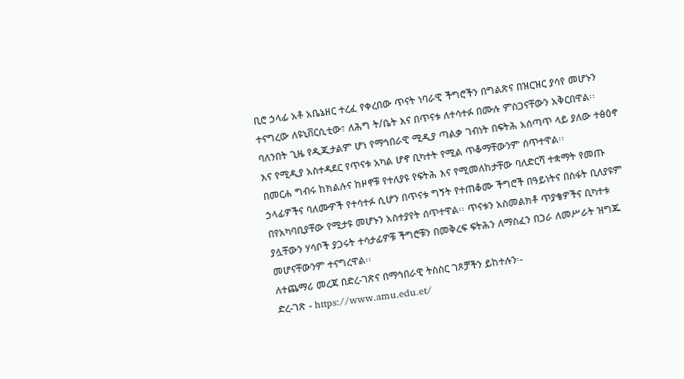ቢሮ ኃላፊ አቶ አቤኔዘር ተረፈ የቀረበው ጥናት ነባራዊ ችግሮችን በግልጽና በዝርዝር ያሳየ መሆኑን ተናግረው ለዩኒቨርሲቲው፣ ለሕግ ት/ቤት እና በጥናቱ ለተሳተፉ በሙሉ ምስጋናቸውን አቅርበዋል፡፡ ባለንበት ጊዜ የዲጂታልም ሆነ የማኅበራዊ ሚዲያ ጣልቃ ገብነት በፍትሕ አሰጣጥ ላይ ያለው ተፅዕኖ እና የሚዲያ አስተዳደር የጥናቱ አካል ሆኖ ቢካተት የሚል ጥቆማቸውንም ሰጥተዋል፡፡
በመርሐ ግብሩ ከክልሉና ከዞኖቹ የተለያዩ የፍትሕ እና የሚመለከታቸው ባለድርሻ ተቋማት የመጡ ኃላፊዎችና ባለሙዎች የተሳተፉ ሲሆን በጥናቱ ግኝት የተጠቆሙ ችግሮች በዓይነትና በስፋት ቢለያዩም በየአካባቢያቸው የሚታዩ መሆኑን አስተያየት ሰጥተዋል፡፡ ጥናቱን አስመልክቶ ጥያቄዎችና ቢካተቱ ያሏቸውን ሃሳቦች ያጋሩት ተሳታፊዎቹ ችግሮቹን በመቅረፍ ፍትሕን ለማስፈን በጋራ ለመሥራት ዝግጁ መሆናቸውንም ተናግረዋል፡፡
ለተጨማሪ መረጃ በድረ-ገጽና በማኅበራዊ ትስስር ገጾቻችን ይከተሉን፡-
ድረ-ገጽ - https://www.amu.edu.et/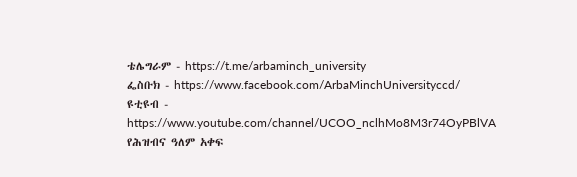ቴሌግራም - https://t.me/arbaminch_university
ፌስቡክ - https://www.facebook.com/ArbaMinchUniversityccd/
ዩቲዩብ - https://www.youtube.com/channel/UCOO_nclhMo8M3r74OyPBlVA
የሕዝብና ዓለም አቀፍ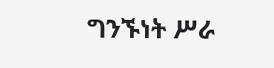ግንኙነት ሥራ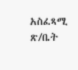አስፈጻሚ ጽ/ቤት